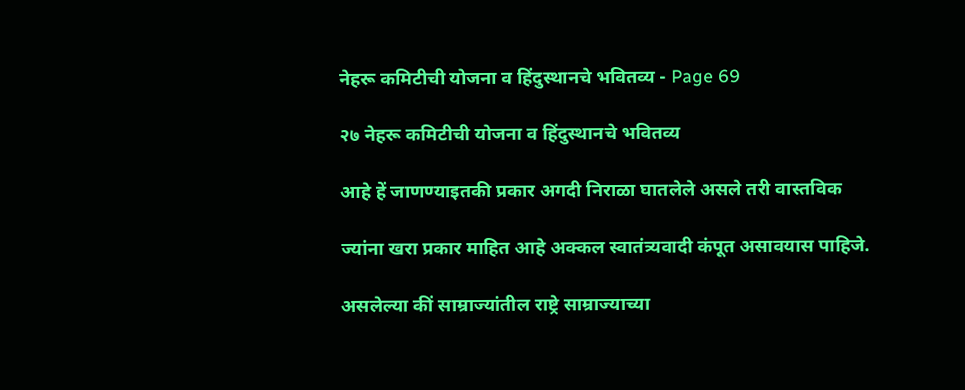नेहरू कमिटीची योजना व हिंदुस्थानचे भवितव्य - Page 69

२७ नेहरू कमिटीची योजना व हिंदुस्थानचे भवितव्य

आहे हें जाणण्याइतकी प्रकार अगदी निराळा घातलेले असले तरी वास्तविक

ज्यांना खरा प्रकार माहित आहे अक्कल स्वातंत्र्यवादी कंपूत असावयास पाहिजे.

असलेल्या कीं साम्राज्यांतील राष्ट्रे साम्राज्याच्या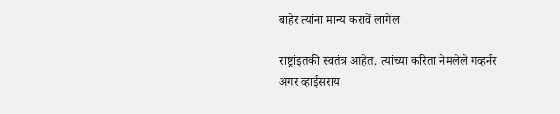बाहेर त्यांना मान्य करावें लागेल

राष्ट्रांइतकी स्वतंत्र आहेत. त्यांच्या करिता नेमलेले गव्हर्नर अगर व्हाईसराय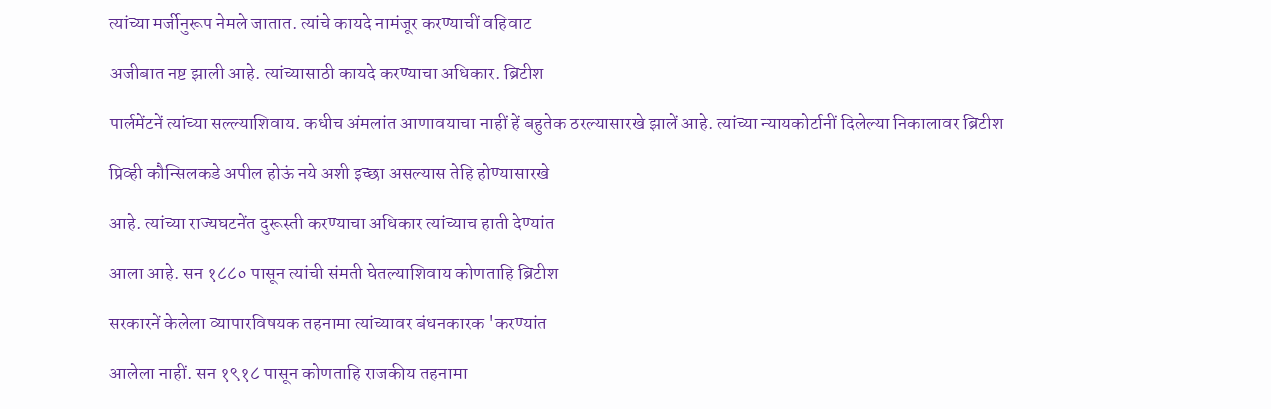त्यांच्या मर्जीनुरूप नेमले जातात. त्यांचे कायदे नामंजूर करण्याचीं वहिवाट

अजीबात नष्ट झाली आहे. त्यांच्यासाठी कायदे करण्याचा अधिकार. ब्रिटीश

पार्लमेंटनें त्यांच्या सल्ल्याशिवाय. कधीच अंमलांत आणावयाचा नाहीं हें बहुतेक ठरल्यासारखे झालें आहे. त्यांच्या न्यायकोर्टानीं दिलेल्या निकालावर ब्रिटीश

प्रिव्ही कौन्सिलकडे अपील होऊं नये अशी इच्छा असल्यास तेहि होण्यासारखे

आहे. त्यांच्या राज्यघटनेंत दुरूस्ती करण्याचा अधिकार त्यांच्याच हाती देण्यांत

आला आहे. सन १८८० पासून त्यांची संमती घेतल्याशिवाय कोणताहि ब्रिटीश

सरकारनें केलेला व्यापारविषयक तहनामा त्यांच्यावर बंधनकारक 'करण्यांत

आलेला नाहीं. सन १९१८ पासून कोणताहि राजकीय तहनामा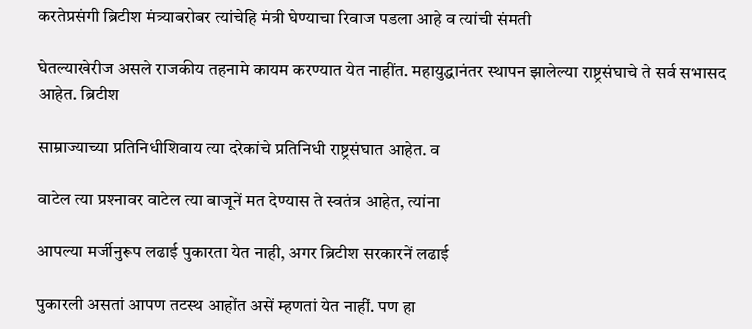करतेप्रसंगी ब्रिटीश मंत्र्याबरोबर त्यांचेहि मंत्री घेण्याचा रिवाज पडला आहे व त्यांची संमती

घेतल्याखेरीज असले राजकीय तहनामे कायम करण्यात येत नाहींत. महायुद्धानंतर स्थापन झालेल्या राष्ट्रसंघाचे ते सर्व सभासद आहेत. ब्रिटीश

साम्राज्याच्या प्रतिनिधीशिवाय त्या दरेकांचे प्रतिनिधी राष्ट्रसंघात आहेत. व

वाटेल त्या प्रश्‍नावर वाटेल त्या बाजूनें मत देण्यास ते स्वतंत्र आहेत, त्यांना

आपल्या मर्जीनुरूप लढाई पुकारता येत नाही, अगर ब्रिटीश सरकारनें लढाई

पुकारली असतां आपण तटस्थ आहोंत असें म्हणतां येत नाहीं. पण हा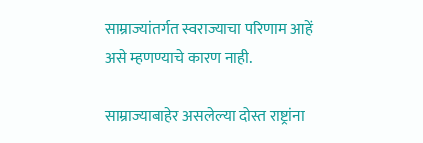साम्राज्यांतर्गत स्वराज्याचा परिणाम आहें असे म्हणण्याचे कारण नाही.

साम्राज्याबाहेर असलेल्या दोस्त राष्ट्रांना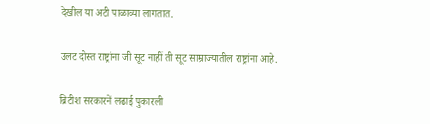देखील या अटी पाळाव्या लागतात.

उलट दोस्त राष्ट्रांना जी सूट नाहीं ती सूट साम्राज्यातील राष्ट्रांना आहे.

ब्रिटीश सरकारनें लढाई पुकारली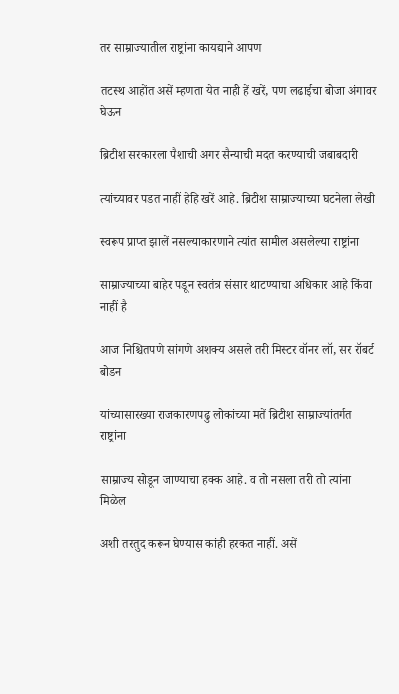तर साम्राज्यातील राष्ट्रांना कायद्याने आपण

तटस्थ आहोंत असें म्हणता येत नाही हें खरें, पण लढाईचा बोजा अंगावर घेऊन

ब्रिटीश सरकारला पैशाची अगर सैन्याची मदत करण्याची जबाबदारी

त्यांच्यावर पडत नाहीं हेहि खरें आहे. ब्रिटीश साम्राज्याच्या घटनेला लेखी

स्वरूप प्राप्त झालें नसल्याकारणाने त्यांत सामील असलेल्या राष्ट्रांना

साम्राज्याच्या बाहेर पडून स्वतंत्र संसार थाटण्याचा अधिकार आहे किंवा नाहीं है

आज निश्चितपणे सांगणे अशक्य असले तरी मिस्टर वॉनर लॉ, सर रॉबर्ट बोडन

यांच्यासारख्या राजकारणपढु लोकांच्या मतें ब्रिटीश साम्राज्यांतर्गत राष्ट्रांना

साम्राज्य सोडून जाण्याचा हक्क आहे. व तो नसला तरी तो त्यांना मिळेल

अशी तरतुद करून घेण्यास कांही हरकत नाहीं. असें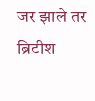जर झाले तर ब्रिटीश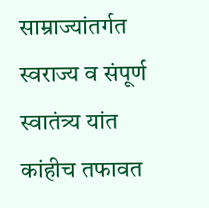साम्राज्यांतर्गत स्वराज्य व संपूर्ण स्वातंत्र्य यांत कांहीच तफावत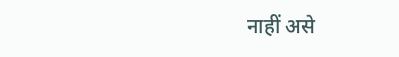नाहीं असे